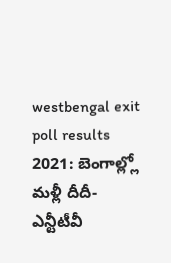westbengal exit poll results 2021: బెంగాల్ల్లో మళ్లీ దీదీ- ఎన్టీటీవీ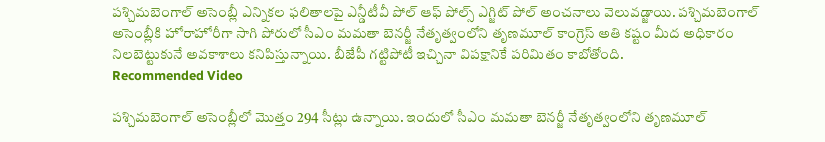పశ్చిమబెంగాల్ అసెంబ్లీ ఎన్నికల ఫలితాలపై ఎన్డీటీవీ పోల్ ఆఫ్ పోల్స్ ఎగ్జిట్ పోల్ అంచనాలు వెలువడ్జాయి. పశ్చిమబెంగాల్ అసెంబ్లీకి హోరాహోరీగా సాగి పోరులో సీఎం మమతా బెనర్జీ నేతృత్వంలోని తృణమూల్ కాంగ్రెస్ అతి కష్టం మీద అధికారం నిలబెట్టుకునే అవకాశాలు కనిపిస్తున్నాయి. బీజేపీ గట్టిపోటీ ఇచ్చినా విపక్షానికే పరిమితం కాబోతోంది.
Recommended Video

పశ్చిమబెంగాల్ అసెంబ్లీలో మొత్తం 294 సీట్లు ఉన్నాయి. ఇందులో సీఎం మమతా బెనర్జీ నేతృత్వంలోని తృణమూల్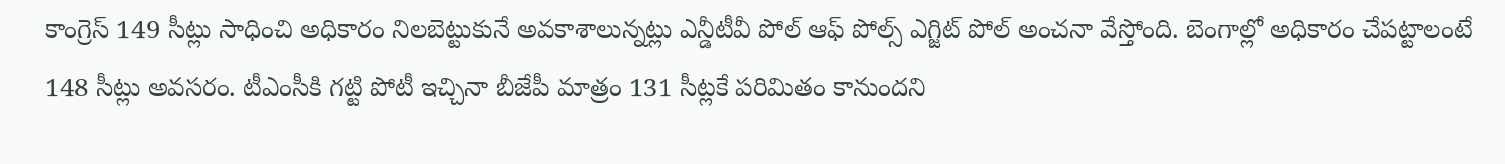కాంగ్రెస్ 149 సీట్లు సాధించి అధికారం నిలబెట్టుకునే అవకాశాలున్నట్లు ఎన్డీటీవీ పోల్ ఆఫ్ పోల్స్ ఎగ్జిట్ పోల్ అంచనా వేస్తోంది. బెంగాల్లో అధికారం చేపట్టాలంటే 148 సీట్లు అవసరం. టీఎంసీకి గట్టి పోటీ ఇచ్చినా బీజేపీ మాత్రం 131 సీట్లకే పరిమితం కానుందని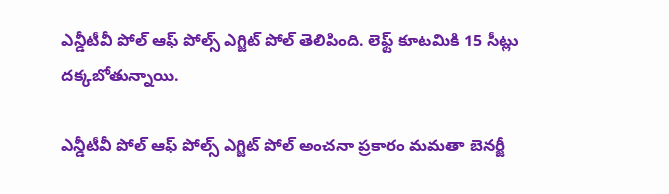ఎన్డీటీవీ పోల్ ఆఫ్ పోల్స్ ఎగ్జిట్ పోల్ తెలిపింది. లెఫ్ట్ కూటమికి 15 సీట్లు దక్కబోతున్నాయి.

ఎన్డీటీవీ పోల్ ఆఫ్ పోల్స్ ఎగ్జిట్ పోల్ అంచనా ప్రకారం మమతా బెనర్జీ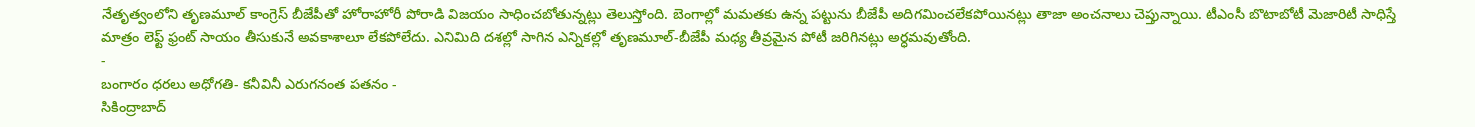నేతృత్వంలోని తృణమూల్ కాంగ్రెస్ బీజేపీతో హోరాహోరీ పోరాడి విజయం సాధించబోతున్నట్లు తెలుస్తోంది. బెంగాల్లో మమతకు ఉన్న పట్టును బీజేపీ అదిగమించలేకపోయినట్లు తాజా అంచనాలు చెప్తున్నాయి. టీఎంసీ బొటాబోటీ మెజారిటీ సాధిస్తే మాత్రం లెఫ్ట్ ఫ్రంట్ సాయం తీసుకునే అవకాశాలూ లేకపోలేదు. ఎనిమిది దశల్లో సాగిన ఎన్నికల్లో తృణమూల్-బీజేపీ మధ్య తీవ్రమైన పోటీ జరిగినట్లు అర్ధమవుతోంది.
-
బంగారం ధరలు అధోగతి- కనీవినీ ఎరుగనంత పతనం -
సికింద్రాబాద్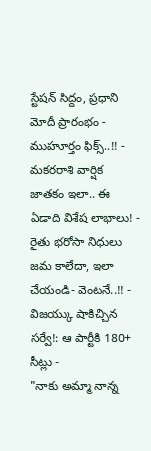స్టేషన్ సిద్దం, ప్రధాని మోదీ ప్రారంభం - ముహూర్తం ఫిక్స్..!! -
మకరరాశి వార్షిక జాతకం ఇలా.. ఈ ఏడాది విశేష లాభాలు! -
రైతు భరోసా నిధులు జమ కాలేదా, ఇలా చేయండి- వెంటనే..!! -
విజయ్కు షాకిచ్చిన సర్వే!: ఆ పార్టీకి 180+ సీట్లు -
"నాకు అమ్మా నాన్న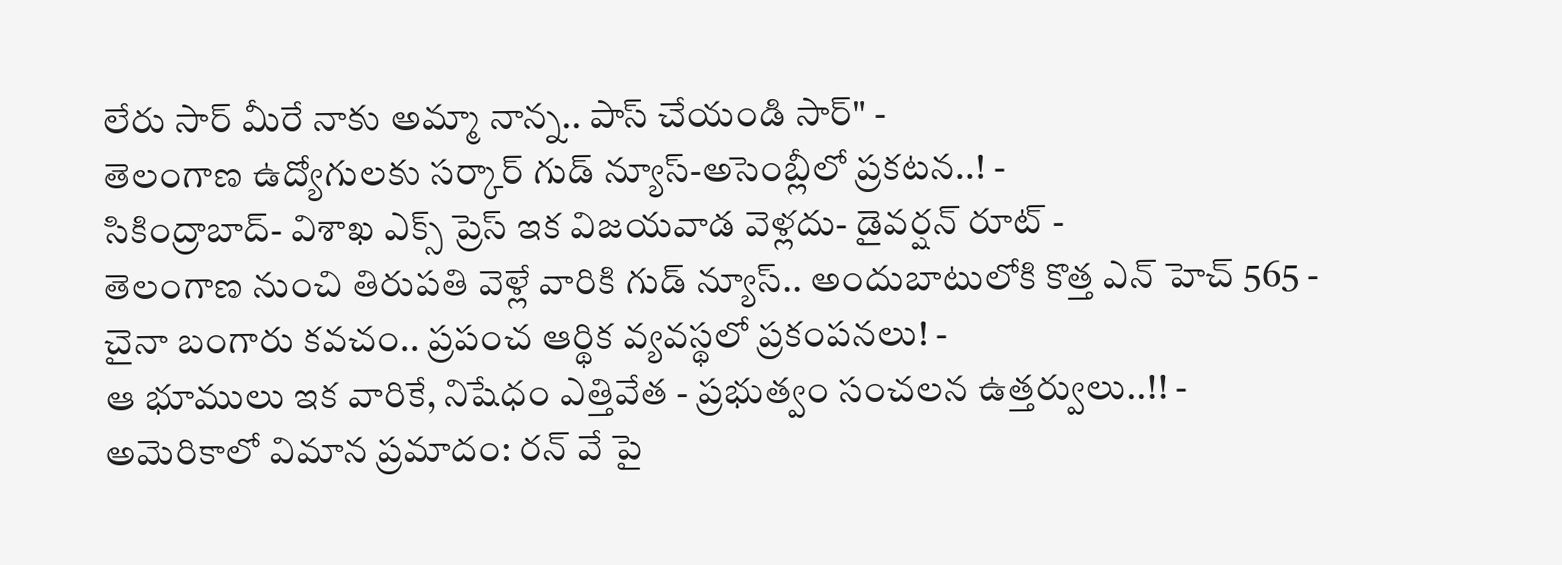లేరు సార్ మీరే నాకు అమ్మా నాన్న.. పాస్ చేయండి సార్" -
తెలంగాణ ఉద్యోగులకు సర్కార్ గుడ్ న్యూస్-అసెంబ్లీలో ప్రకటన..! -
సికింద్రాబాద్- విశాఖ ఎక్స్ ప్రెస్ ఇక విజయవాడ వెళ్లదు- డైవర్షన్ రూట్ -
తెలంగాణ నుంచి తిరుపతి వెళ్లే వారికి గుడ్ న్యూస్.. అందుబాటులోకి కొత్త ఎన్ హెచ్ 565 -
చైనా బంగారు కవచం.. ప్రపంచ ఆర్థిక వ్యవస్థలో ప్రకంపనలు! -
ఆ భూములు ఇక వారికే, నిషేధం ఎత్తివేత - ప్రభుత్వం సంచలన ఉత్తర్వులు..!! -
అమెరికాలో విమాన ప్రమాదం: రన్ వే పై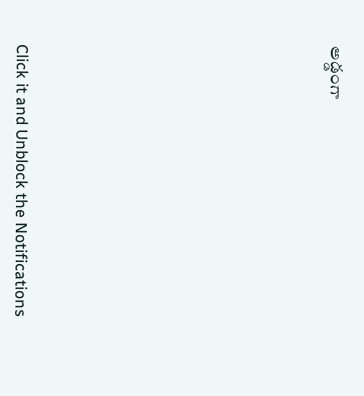అడ్డంగా












Click it and Unblock the Notifications